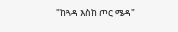"ከጓዳ እስከ ጦር ሜዳ"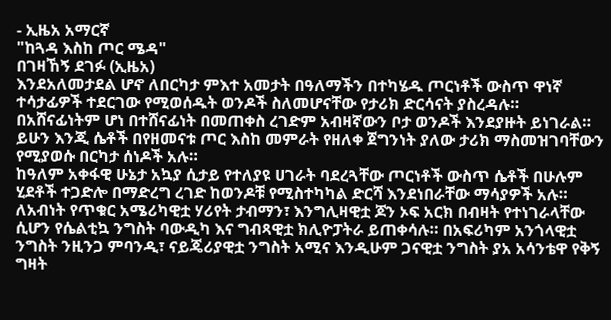- ኢዜአ አማርኛ
"ከጓዳ እስከ ጦር ሜዳ"
በገዛኸኝ ደገፉ (ኢዜአ)
እንደአለመታደል ሆኖ ለበርካታ ምእተ አመታት በዓለማችን በተካሄዱ ጦርነቶች ውስጥ ዋነኛ ተሳታፊዎች ተደርገው የሚወሰዱት ወንዶች ስለመሆናቸው የታሪክ ድርሳናት ያስረዳሉ። በአሸናፊነትም ሆነ በተሸናፊነት በመጠቀስ ረገድም አብዛኛውን ቦታ ወንዶች እንደያዙት ይነገራል። ይሁን እንጂ ሴቶች በየዘመናቱ ጦር እስከ መምራት የዘለቀ ጀግንነት ያለው ታሪክ ማስመዝገባቸውን የሚያወሱ በርካታ ሰነዶች አሉ።
ከዓለም አቀፋዊ ሁኔታ አኳያ ሲታይ የተለያዩ ሀገራት ባደረጓቸው ጦርነቶች ውስጥ ሴቶች በሁሉም ሂደቶች ተጋድሎ በማድረግ ረገድ ከወንዶቹ የሚስተካካል ድርሻ እንደነበራቸው ማሳያዎች አሉ። ለአብነት የጥቁር አሜሪካዊቷ ሃሪየት ታብማን፣ እንግሊዛዊቷ ጆን ኦፍ አርክ በብዛት የተነገራላቸው ሲሆን የሴልቲኳ ንግስት ባውዲካ እና ግብጻዊቷ ክሊዮፓትራ ይጠቀሳሉ። በአፍሪካም አንጎላዊቷ ንግስት ንዚንጋ ምባንዲ፣ ናይጄሪያዊቷ ንግስት አሚና እንዲሁም ጋናዊቷ ንግስት ያአ አሳንቴዋ የቅኝ ግዛት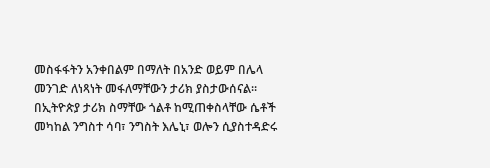መስፋፋትን አንቀበልም በማለት በአንድ ወይም በሌላ መንገድ ለነጻነት መፋለማቸውን ታሪክ ያስታውሰናል።
በኢትዮጵያ ታሪክ ስማቸው ጎልቶ ከሚጠቀስላቸው ሴቶች መካከል ንግስተ ሳባ፣ ንግስት እሌኒ፣ ወሎን ሲያስተዳድሩ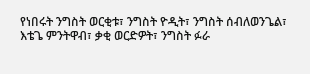የነበሩት ንግስት ወርቂቱ፣ ንግስት ዮዲት፣ ንግስት ሰብለወንጌል፣ እቴጌ ምንትዋብ፣ ቃቂ ወርድዎት፣ ንግስት ፉራ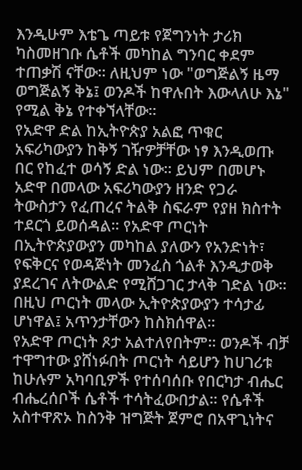እንዲሁም እቴጌ ጣይቱ የጀግንነት ታሪክ ካስመዘገቡ ሴቶች መካከል ግንባር ቀደም ተጠቃሽ ናቸው። ለዚህም ነው "ወግጅልኝ ዜማ ወግጅልኝ ቅኔ፤ ወንዶች ከዋሉበት እውላለሁ እኔ" የሚል ቅኔ የተቀኘላቸው።
የአድዋ ድል ከኢትዮጵያ አልፎ ጥቁር አፍሪካውያን ከቅኝ ገዥዎቻቸው ነፃ እንዲወጡ በር የከፈተ ወሳኝ ድል ነው። ይህም በመሆኑ አድዋ በመላው አፍሪካውያን ዘንድ የጋራ ትውስታን የፈጠረና ትልቅ ስፍራም የያዘ ክስተት ተደርጎ ይወሰዳል። የአድዋ ጦርነት በኢትዮጵያውያን መካከል ያለውን የአንድነት፣ የፍቅርና የወዳጅነት መንፈስ ጎልቶ እንዲታወቅ ያደረገና ለትውልድ የሚሸጋገር ታላቅ ገድል ነው። በዚህ ጦርነት መላው ኢትዮጵያውያን ተሳታፊ ሆነዋል፤ አጥንታቸውን ከስክሰዋል።
የአድዋ ጦርነት ጾታ አልተለየበትም። ወንዶች ብቻ ተዋግተው ያሸነፉበት ጦርነት ሳይሆን ከሀገሪቱ ከሁሉም አካባቢዎች የተሰባሰቡ የበርካታ ብሔር ብሔረሰቦች ሴቶች ተሳትፈውበታል። የሴቶች አስተዋጽኦ ከስንቅ ዝግጅት ጀምሮ በአዋጊነትና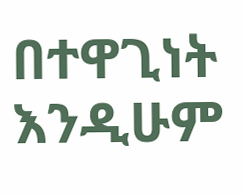በተዋጊነት እንዲሁም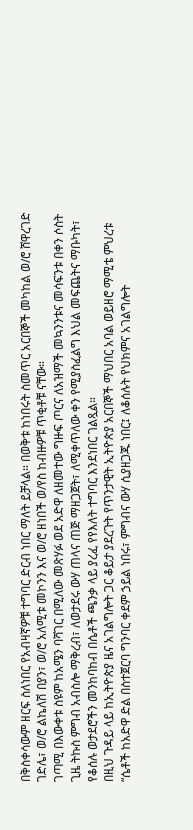በቅስቀሳውም ዘርፍ ስለነበር የአብዛኛዎቹ ተግባር ድርብ ነበር ማለት ይቻላል። በወቅቱ ከነበሩት ስመጥር አርበኞች መካከል ወ/ሮ ሸዋረገድ ገድሌ፣ ወ/ሮ ልኬለሽ በያን፣ ወ/ሮ አለሚቱ መኮንን እና ወ/ሮ ዘነበች ወ/የስ ከብዙዎቹ ጥቂቶቹ ናቸው።
ገጣሚ በእውቀቱ ስዩም ከአሜን ባሻገር በሚለው መጽሃፉ ወደ አድዋ ለዘመተው ግዙፍ ጦርና ለአዝማች መኳንንቱና መሳፍንቱ በቀን ሶስት ጊዜ ትኩስ ምግብ አብስሎ ማቅረብ፣ ለወታደሩ ውሃ ጠላና ጠጅ ማዘጋጀት፣ ለሚቀጥለው ቀን የሚያስፈልግ እህል መፍጨትና ማቡካት፣ የቆሰሉ ወታደሮችን መንከባከብ በሴቶች ጫንቃ ላይ ያረፈ የየእለት ተግባር እንደነበር ገልጿል።
በዚህ ጉዳይ ላይ ከኢትዮጵያ ዜና አገልግሎት ጋር ቆይታ ያደረጉት የጥንታዊት ኢትዮጵያ አርበኞች ማህበር አባል ወይዘሮ ማሚቴ ምህረቱ “ሴቶች ከአድዋ ድል በስተጀርባ ግንባር ቀደም ኃይል ነበሩ፣ ምግብና ውሃ ሲያዘጋጁ ነበር፤ ለቆሰሉት የህክምና አገልግሎት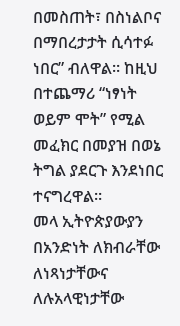በመስጠት፣ በስነልቦና በማበረታታት ሲሳተፉ ነበር” ብለዋል። ከዚህ በተጨማሪ “ነፃነት ወይም ሞት” የሚል መፈክር በመያዝ በወኔ ትግል ያደርጉ እንደነበር ተናግረዋል።
መላ ኢትዮጵያውያን በአንድነት ለክብራቸው ለነጻነታቸውና ለሉአላዊነታቸው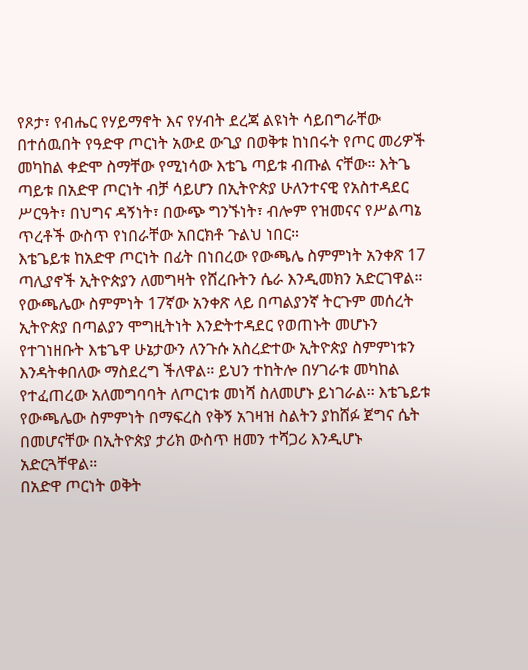የጾታ፣ የብሔር የሃይማኖት እና የሃብት ደረጃ ልዩነት ሳይበግራቸው በተሰዉበት የዓድዋ ጦርነት አውደ ውጊያ በወቅቱ ከነበሩት የጦር መሪዎች መካከል ቀድሞ ስማቸው የሚነሳው እቴጌ ጣይቱ ብጡል ናቸው። እትጌ ጣይቱ በአድዋ ጦርነት ብቻ ሳይሆን በኢትዮጵያ ሁለንተናዊ የአስተዳደር ሥርዓት፣ በህግና ዳኝነት፣ በውጭ ግንኙነት፣ ብሎም የዝመናና የሥልጣኔ ጥረቶች ውስጥ የነበራቸው አበርክቶ ጉልህ ነበር።
እቴጌይቱ ከአድዋ ጦርነት በፊት በነበረው የውጫሌ ስምምነት አንቀጽ 17 ጣሊያኖች ኢትዮጵያን ለመግዛት የሸረቡትን ሴራ እንዲመክን አድርገዋል። የውጫሌው ስምምነት 17ኛው አንቀጽ ላይ በጣልያንኛ ትርጉም መሰረት ኢትዮጵያ በጣልያን ሞግዚትነት እንድትተዳደር የወጠኑት መሆኑን የተገነዘቡት እቴጌዋ ሁኔታውን ለንጉሱ አስረድተው ኢትዮጵያ ስምምነቱን እንዳትቀበለው ማስደረግ ችለዋል። ይህን ተከትሎ በሃገራቱ መካከል የተፈጠረው አለመግባባት ለጦርነቱ መነሻ ስለመሆኑ ይነገራል፡፡ እቴጌይቱ የውጫሌው ስምምነት በማፍረስ የቅኝ አገዛዝ ስልትን ያከሸፉ ጀግና ሴት በመሆናቸው በኢትዮጵያ ታሪክ ውስጥ ዘመን ተሻጋሪ እንዲሆኑ አድርጓቸዋል።
በአድዋ ጦርነት ወቅት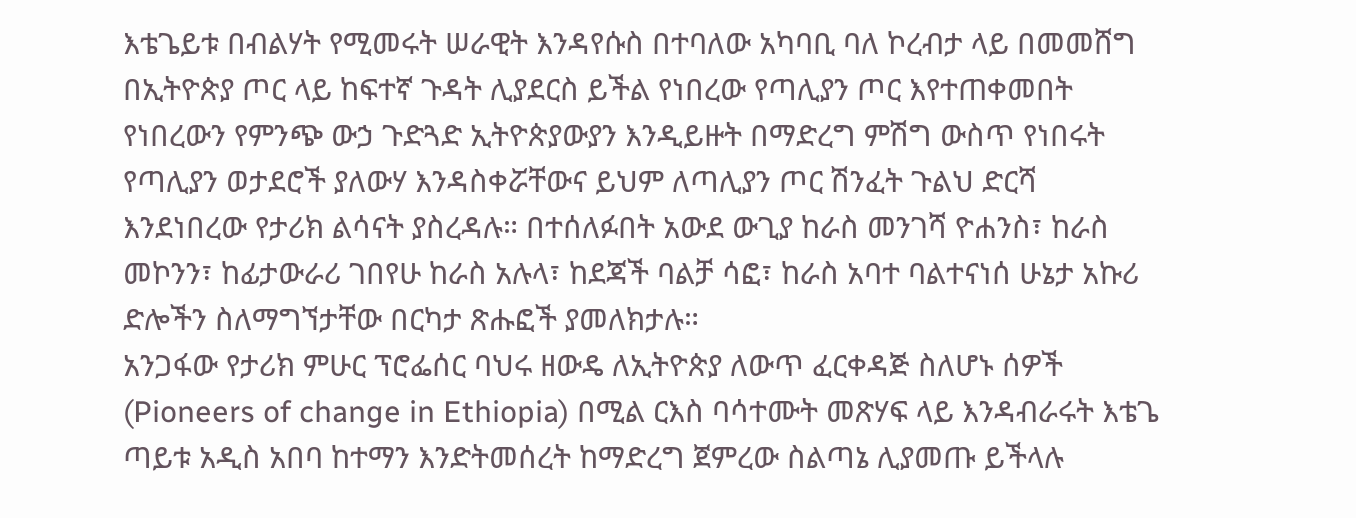እቴጌይቱ በብልሃት የሚመሩት ሠራዊት እንዳየሱስ በተባለው አካባቢ ባለ ኮረብታ ላይ በመመሸግ በኢትዮጵያ ጦር ላይ ከፍተኛ ጉዳት ሊያደርስ ይችል የነበረው የጣሊያን ጦር እየተጠቀመበት የነበረውን የምንጭ ውኃ ጉድጓድ ኢትዮጵያውያን እንዲይዙት በማድረግ ምሽግ ውስጥ የነበሩት የጣሊያን ወታደሮች ያለውሃ እንዳስቀሯቸውና ይህም ለጣሊያን ጦር ሽንፈት ጉልህ ድርሻ እንደነበረው የታሪክ ልሳናት ያስረዳሉ። በተሰለፉበት አውደ ውጊያ ከራስ መንገሻ ዮሐንስ፣ ከራስ መኮንን፣ ከፊታውራሪ ገበየሁ ከራስ አሉላ፣ ከደጃች ባልቻ ሳፎ፣ ከራስ አባተ ባልተናነሰ ሁኔታ አኩሪ ድሎችን ስለማግኘታቸው በርካታ ጽሑፎች ያመለክታሉ።
አንጋፋው የታሪክ ምሁር ፕሮፌሰር ባህሩ ዘውዴ ለኢትዮጵያ ለውጥ ፈርቀዳጅ ስለሆኑ ሰዎች (Pioneers of change in Ethiopia) በሚል ርእስ ባሳተሙት መጽሃፍ ላይ እንዳብራሩት እቴጌ ጣይቱ አዲስ አበባ ከተማን እንድትመሰረት ከማድረግ ጀምረው ስልጣኔ ሊያመጡ ይችላሉ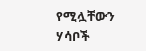የሚሏቸውን ሃሳቦች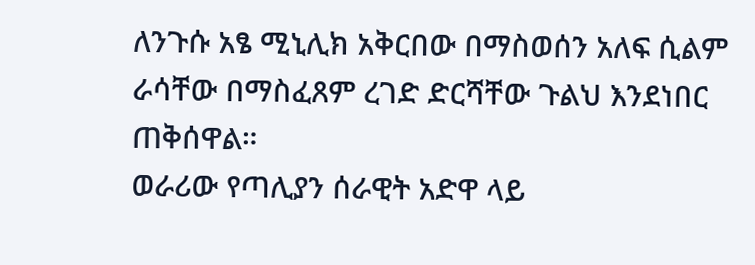ለንጉሱ አፄ ሚኒሊክ አቅርበው በማስወሰን አለፍ ሲልም ራሳቸው በማስፈጸም ረገድ ድርሻቸው ጉልህ እንደነበር ጠቅሰዋል።
ወራሪው የጣሊያን ሰራዊት አድዋ ላይ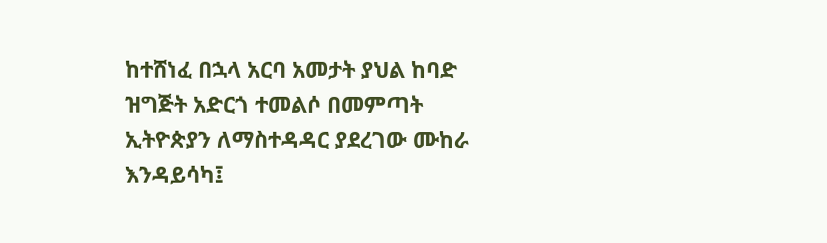ከተሸነፈ በኋላ አርባ አመታት ያህል ከባድ ዝግጅት አድርጎ ተመልሶ በመምጣት ኢትዮጵያን ለማስተዳዳር ያደረገው ሙከራ እንዳይሳካ፤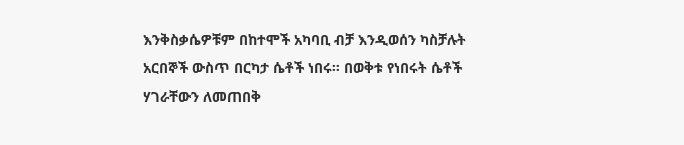እንቅስቃሴዎቹም በከተሞች አካባቢ ብቻ እንዲወሰን ካስቻሉት አርበኞች ውስጥ በርካታ ሴቶች ነበሩ። በወቅቱ የነበሩት ሴቶች ሃገራቸውን ለመጠበቅ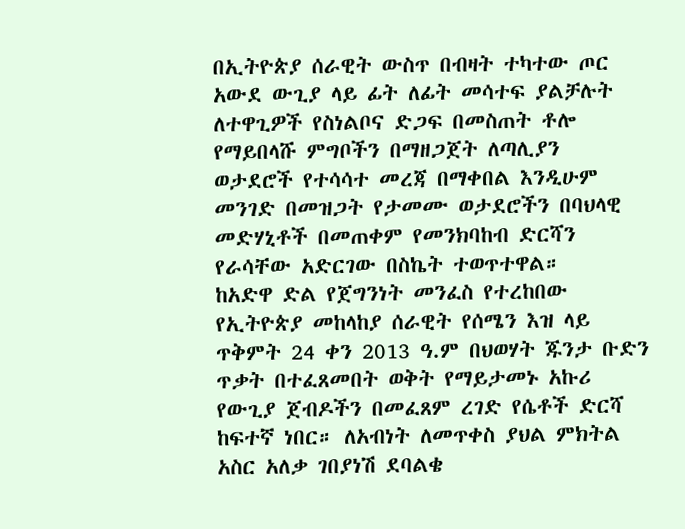በኢትዮጵያ ሰራዊት ውስጥ በብዛት ተካተው ጦር አውደ ውጊያ ላይ ፊት ለፊት መሳተፍ ያልቻሉት ለተዋጊዎች የስነልቦና ድጋፍ በመስጠት ቶሎ የማይበላሹ ምግቦችን በማዘጋጀት ለጣሊያን ወታደሮች የተሳሳተ መረጃ በማቀበል እንዲሁም መንገድ በመዝጋት የታመሙ ወታደሮችን በባህላዊ መድሃኒቶች በመጠቀም የመንክባከብ ድርሻን የራሳቸው አድርገው በስኬት ተወጥተዋል።
ከአድዋ ድል የጀግንነት መንፈስ የተረከበው የኢትዮጵያ መከላከያ ሰራዊት የሰሜን እዝ ላይ ጥቅምት 24 ቀን 2013 ዓ.ም በህወሃት ጁንታ ቡድን ጥቃት በተፈጸመበት ወቅት የማይታመኑ አኩሪ የውጊያ ጀብዶችን በመፈጸም ረገድ የሴቶች ድርሻ ከፍተኛ ነበር። ለአብነት ለመጥቀስ ያህል ምክትል አስር አለቃ ገበያነሽ ደባልቄ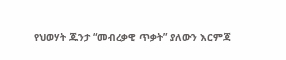የህወሃት ጁንታ “መብረቃዊ ጥቃት” ያለውን እርምጃ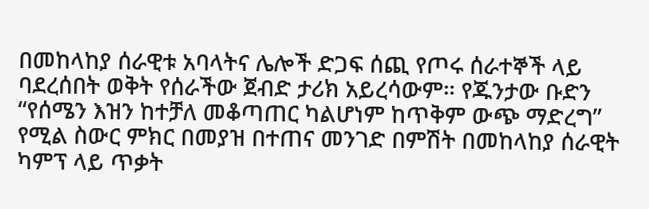በመከላከያ ሰራዊቱ አባላትና ሌሎች ድጋፍ ሰጪ የጦሩ ሰራተኞች ላይ ባደረሰበት ወቅት የሰራችው ጀብድ ታሪክ አይረሳውም። የጁንታው ቡድን “የሰሜን እዝን ከተቻለ መቆጣጠር ካልሆነም ከጥቅም ውጭ ማድረግ” የሚል ስውር ምክር በመያዝ በተጠና መንገድ በምሽት በመከላከያ ሰራዊት ካምፕ ላይ ጥቃት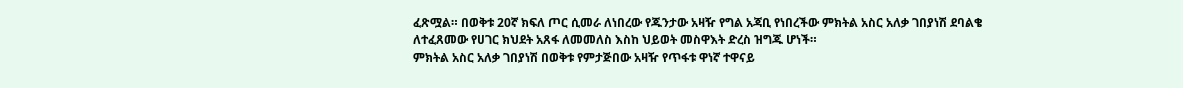ፈጽሟል። በወቅቱ 20ኛ ክፍለ ጦር ሲመራ ለነበረው የጁንታው አዛዥ የግል አጃቢ የነበረችው ምክትል አስር አለቃ ገበያነሽ ደባልቄ ለተፈጸመው የሀገር ክህደት አጸፋ ለመመለስ እስከ ህይወት መስዋእት ድረስ ዝግጁ ሆነች።
ምክትል አስር አለቃ ገበያነሽ በወቅቱ የምታጅበው አዛዥ የጥፋቱ ዋነኛ ተዋናይ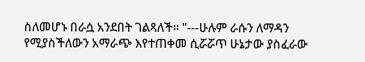ስለመሆኑ በራሷ አንደበት ገልጻለች። "---ሁሉም ራሱን ለማዳን የሚያስችለውን አማራጭ እየተጠቀመ ሲሯሯጥ ሁኔታው ያስፈራው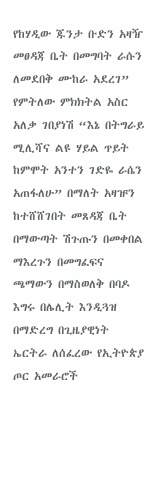የከሃዲው ጁንታ ቡድን አዛዥ መፀዳጃ ቤት በመግባት ራሱን ለመደበቅ ሙከራ አደረገ” የምትለው ምክክትል አስር አለቃ ገበያነሽ “እኔ በትግራይ ሚሊሻና ልዩ ሃይል ጥይት ከምሞት አንተን ገድዬ ራሴን አጠፋለሁ” በማለት አዛዡን ከተሸሸገበት መጸዳጃ ቤት በማውጣት ሽጉጡን በመቀበል ማእረጉን በመግፈፍና ጫማውን በማስወለቅ በባዶ እግሩ በሌሊት እንዲጓዝ በማድረግ በጊዜያዊነት ኤርትራ ለሰፈረው የኢትዮጵያ ጦር አመራሮች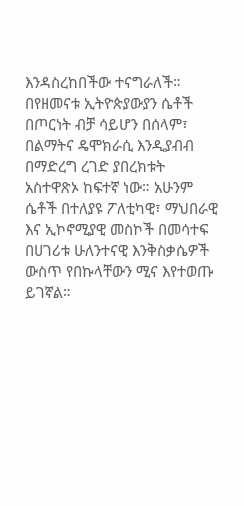እንዳስረከበችው ተናግራለች።
በየዘመናቱ ኢትዮጵያውያን ሴቶች በጦርነት ብቻ ሳይሆን በሰላም፣ በልማትና ዴሞክራሲ እንዲያብብ በማድረግ ረገድ ያበረክቱት አስተዋጽኦ ከፍተኛ ነው። አሁንም ሴቶች በተለያዩ ፖለቲካዊ፣ ማህበራዊ እና ኢኮኖሚያዊ መስኮች በመሳተፍ በሀገሪቱ ሁለንተናዊ እንቅስቃሴዎች ውስጥ የበኩላቸውን ሚና እየተወጡ ይገኛል።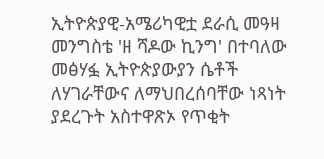ኢትዮጵያዊ-አሜሪካዊቷ ደራሲ መዓዛ መንግስቴ 'ዘ ሻዶው ኪንግ' በተባለው መፅሃፏ ኢትዮጵያውያን ሴቶች ለሃገራቸውና ለማህበረሰባቸው ነጻነት ያደረጉት አስተዋጽኦ የጥቂት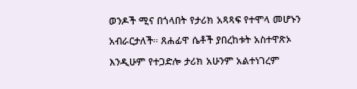ወንዶች ሚና በጎላበት የታሪክ አጻጻፍ የተሞላ መሆኑን አብራርታለች። ጸሐፊዋ ሴቶች ያበረከቱት አስተዋጽኦ እንዲሁም የተጋድሎ ታሪክ አሁንም አልተነገረም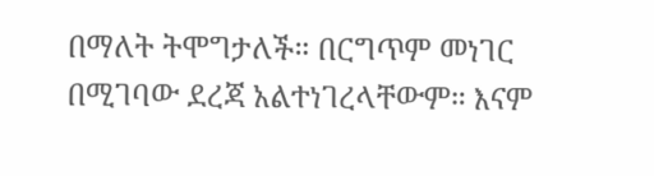በማለት ትሞግታለች። በርግጥም መነገር በሚገባው ደረጃ አልተነገረላቸውም። እናም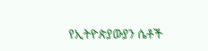የኢትዮጵያውያን ሴቶች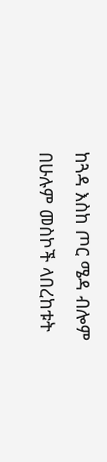ከጓዳ እስከ ጦር ሜዳ ብሎም በሁሉም መስኮች ላበረከቱት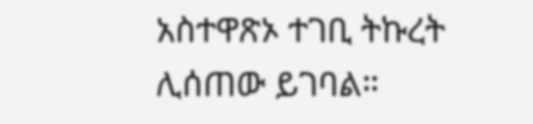አስተዋጽኦ ተገቢ ትኩረት ሊሰጠው ይገባል።